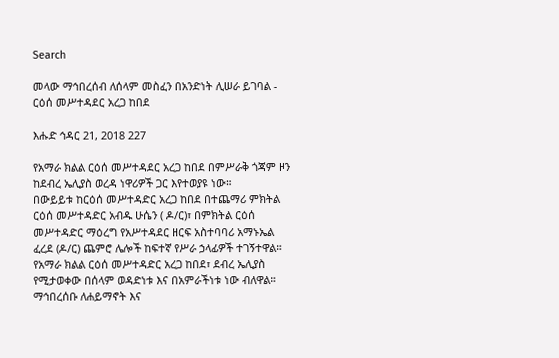Search

መላው ማኅበረሰብ ለሰላም መስፈን በአንድነት ሊሠራ ይገባል - ርዕሰ መሥተዳደር አረጋ ከበደ

እሑድ ኅዳር 21, 2018 227

የአማራ ክልል ርዕሰ መሥተዳደር አረጋ ከበደ በምሥራቅ ጎጃም ዞን ከደብረ ኤሊያስ ወረዳ ነዋሪዎች ጋር እየተወያዩ ነው።
በውይይቱ ከርዕሰ መሥተዳድር አረጋ ከበደ በተጨማሪ ምክትል ርዕሰ መሥተዳድር አብዱ ሁሴን ( ዶ/ር)፣ በምክትል ርዕሰ መሥተዳድር ማዕረግ የአሥተዳደር ዘርፍ አስተባባሪ አማኑኤል ፈረደ (ዶ/ር) ጨምሮ ሌሎች ከፍተኛ የሥራ ኃላፊዎች ተገኝተዋል።
የአማራ ክልል ርዕሰ መሥተዳድር አረጋ ከበደ፣ ደብረ ኤሊያስ የሚታወቀው በሰላም ወዳድነቱ እና በአምራችነቱ ነው ብለዋል። ማኅበረሰቡ ለሐይማኖት እና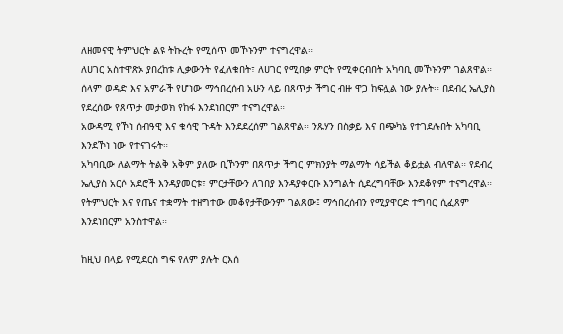ለዘመናዊ ትምህርት ልዩ ትኩረት የሚሰጥ መኾኑንም ተናግረዋል።
ለሀገር አስተዋጽኦ ያበረከቱ ሊቃውንት የፈለቁበት፣ ለሀገር የሚበቃ ምርት የሚቀርብበት አካባቢ መኾኑንም ገልጸዋል። ሰላም ወዳድ እና አምራች የሆነው ማኅበረሰብ አሁን ላይ በጸጥታ ችግር ብዙ ዋጋ ከፍሏል ነው ያሉት። በደብረ ኤሊያስ የደረሰው የጸጥታ መታወክ የከፋ እንደነበርም ተናግረዋል።
አውዳሚ የኾነ ሰብዓዊ እና ቁሳዊ ጉዳት እንደደረሰም ገልጸዋል። ንጹሃን በስቃይ እና በጭካኔ የተገደሉበት አካባቢ እንደኾነ ነው የተናገሩት።
አካባቢው ለልማት ትልቅ አቅም ያለው ቢኾንም በጸጥታ ችግር ምክንያት ማልማት ሳይችል ቆይቷል ብለዋል። የደብረ ኤሊያስ አርሶ አደሮች እንዳያመርቱ፣ ምርታቸውን ለገበያ እንዳያቀርቡ እንግልት ሲደረግባቸው እንደቆየም ተናግረዋል።
የትምህርት እና የጤና ተቋማት ተዘግተው መቆየታቸውንም ገልጸው፤ ማኅበረሰብን የሚያዋርድ ተግባር ሲፈጸም እንደነበርም አንስተዋል።

ከዚህ በላይ የሚደርስ ግፍ የለም ያሉት ርእሰ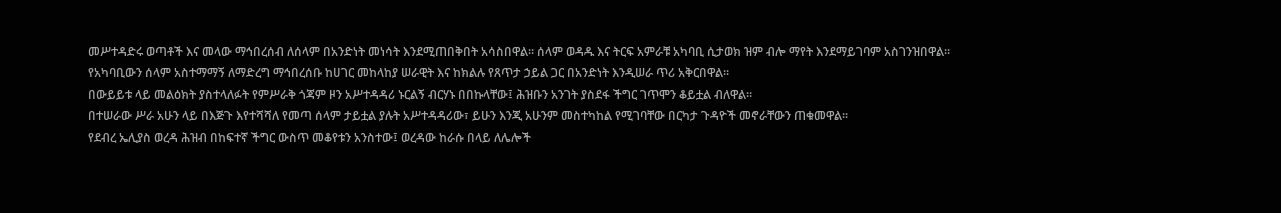መሥተዳድሩ ወጣቶች እና መላው ማኅበረሰብ ለሰላም በአንድነት መነሳት እንደሚጠበቅበት አሳስበዋል። ሰላም ወዳዱ እና ትርፍ አምራቹ አካባቢ ሲታወክ ዝም ብሎ ማየት እንደማይገባም አስገንዝበዋል።
የአካባቢውን ሰላም አስተማማኝ ለማድረግ ማኅበረሰቡ ከሀገር መከላከያ ሠራዊት እና ከክልሉ የጸጥታ ኃይል ጋር በአንድነት እንዲሠራ ጥሪ አቅርበዋል።
በውይይቱ ላይ መልዕክት ያስተላለፉት የምሥራቅ ጎጃም ዞን አሥተዳዳሪ ኑርልኝ ብርሃኑ በበኩላቸው፤ ሕዝቡን አንገት ያስደፋ ችግር ገጥሞን ቆይቷል ብለዋል።
በተሠራው ሥራ አሁን ላይ በእጅጉ እየተሻሻለ የመጣ ሰላም ታይቷል ያሉት አሥተዳዳሪው፣ ይሁን እንጂ አሁንም መስተካከል የሚገባቸው በርካታ ጉዳዮች መኖራቸውን ጠቁመዋል።
የደብረ ኤሊያስ ወረዳ ሕዝብ በከፍተኛ ችግር ውስጥ መቆየቱን አንስተው፤ ወረዳው ከራሱ በላይ ለሌሎች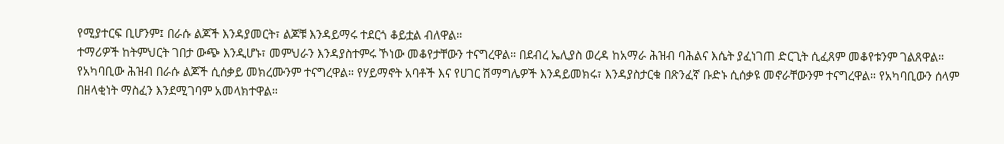የሚያተርፍ ቢሆንም፤ በራሱ ልጆች እንዳያመርት፣ ልጆቹ እንዳይማሩ ተደርጎ ቆይቷል ብለዋል።
ተማሪዎች ከትምህርት ገበታ ውጭ እንዲሆኑ፣ መምህራን እንዳያስተምሩ ኾነው መቆየታቸውን ተናግረዋል። በደብረ ኤሊያስ ወረዳ ከአማራ ሕዝብ ባሕልና እሴት ያፈነገጠ ድርጊት ሲፈጸም መቆየቱንም ገልጸዋል።
የአካባቢው ሕዝብ በራሱ ልጆች ሲሰቃይ መክረሙንም ተናግረዋል። የሃይማኖት አባቶች እና የሀገር ሽማግሌዎች እንዳይመክሩ፣ እንዳያስታርቁ በጽንፈኛ ቡድኑ ሲሰቃዩ መኖራቸውንም ተናግረዋል። የአካባቢውን ሰላም በዘላቂነት ማስፈን እንደሚገባም አመላክተዋል።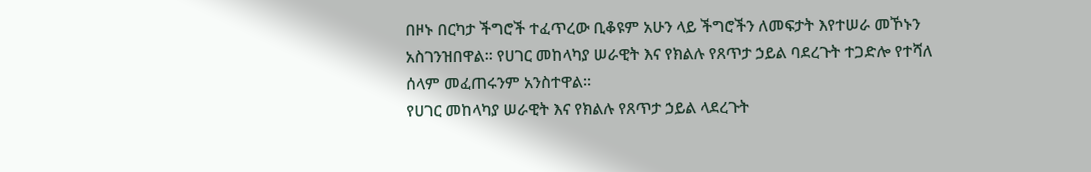በዞኑ በርካታ ችግሮች ተፈጥረው ቢቆዩም አሁን ላይ ችግሮችን ለመፍታት እየተሠራ መኾኑን አስገንዝበዋል። የሀገር መከላካያ ሠራዊት እና የክልሉ የጸጥታ ኃይል ባደረጉት ተጋድሎ የተሻለ ሰላም መፈጠሩንም አንስተዋል።
የሀገር መከላካያ ሠራዊት እና የክልሉ የጸጥታ ኃይል ላደረጉት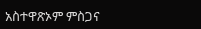አስተዋጽኦም ምስጋና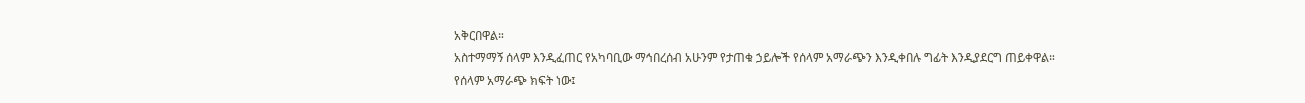አቅርበዋል።
አስተማማኝ ሰላም እንዲፈጠር የአካባቢው ማኅበረሰብ አሁንም የታጠቁ ኃይሎች የሰላም አማራጭን እንዲቀበሉ ግፊት እንዲያደርግ ጠይቀዋል።
የሰላም አማራጭ ክፍት ነው፤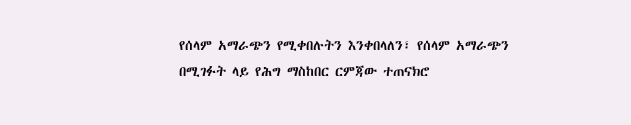የሰላም አማራጭን የሚቀበሉትን እንቀበላለን፣ የሰላም አማራጭን በሚገፉት ላይ የሕግ ማስከበር ርምጃው ተጠናክሮ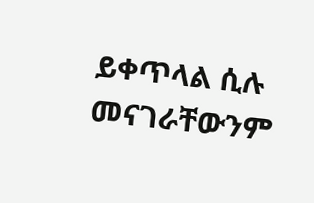ይቀጥላል ሲሉ መናገራቸውንም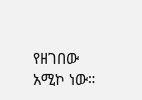የዘገበው አሚኮ ነው።